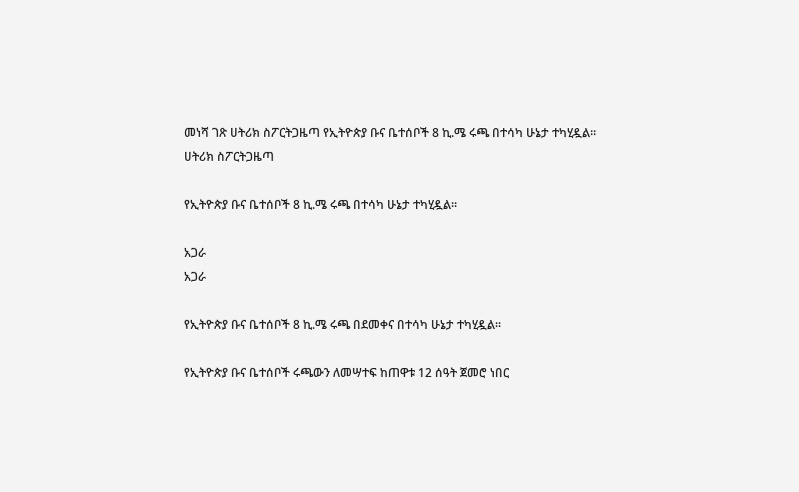መነሻ ገጽ ሀትሪክ ስፖርትጋዜጣ የኢትዮጵያ ቡና ቤተሰቦች 8 ኪ.ሜ ሩጫ በተሳካ ሁኔታ ተካሂዷል፡፡
ሀትሪክ ስፖርትጋዜጣ

የኢትዮጵያ ቡና ቤተሰቦች 8 ኪ.ሜ ሩጫ በተሳካ ሁኔታ ተካሂዷል፡፡

አጋራ
አጋራ

የኢትዮጵያ ቡና ቤተሰቦች 8 ኪ.ሜ ሩጫ በደመቀና በተሳካ ሁኔታ ተካሂዷል፡፡

የኢትዮጵያ ቡና ቤተሰቦች ሩጫውን ለመሣተፍ ከጠዋቱ 12 ሰዓት ጀመሮ ነበር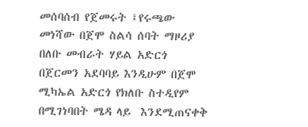መሰባሰብ የጀመሩት ፤የሩጫው መነሻው በጀሞ ስልሳ ሰባት ማዞሪያ በለቡ መብራት ሃይል አድርጎ በጀርመን አደባባይ እንዲሁም በጀሞ ሚካኤል አድርጎ የክለቡ ስተዲየም በሚገነባበት ሜዳ ላይ  እንደሚጠናቀቅ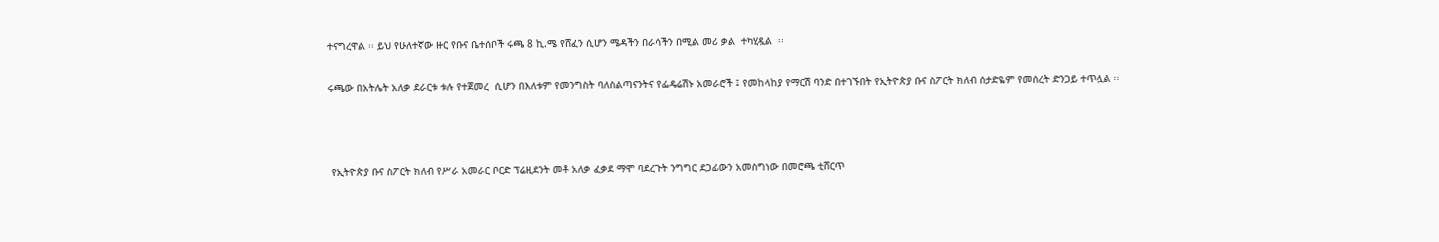ተናግረዋል ፡፡ ይህ የሁለተኛው ዙር የቡና ቤተሰቦች ሩጫ 8 ኪ.ሜ የሸፈን ሲሆን ሜዳችን በራሳችን በሚል መሪ ቃል  ተካሂዷል  ፡፡

ሩጫው በአትሌት አለቃ ደራርቱ ቱሉ የተጀመረ  ሲሆን በእለቱም የመንግስት ባለስልጣናንትና የፌዴሬሽኑ አመራሮች ፤ የመከላከያ የማርሽ ባንድ በተገኙበት የኢትዮጵያ ቡና ስፖርት ክለብ ሰታድዬም የመሰረት ድንጋይ ተጥሏል ፡፡



 የኢትዮጵያ ቡና ስፖርት ክለብ የሥራ አመራር ቦርድ ፕሬዚደንት መቶ አለቃ ፈቃደ ማሞ ባደረጉት ንግግር ደጋፊውን አመስግነው በመሮጫ ቲሸርጥ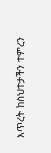እጥረት ከስህተታችን ተምረን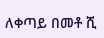ለቀጣይ በመቶ ሺ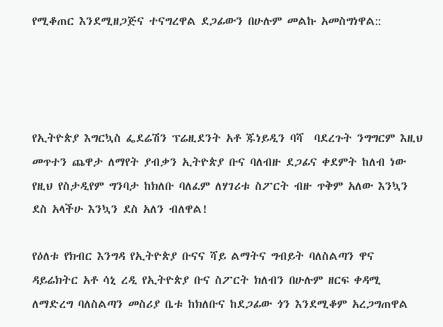የሚቆጠር እንደሚዘጋጅና ተናግረዋል ደጋፊውን በሁሉም መልኩ አመስግነዋል::




የኢትዮጵያ እግርኳስ ፌደሬሽን ፕሬዚደንት አቶ ጁነይዲን ባሻ  ባደረጉት ንግግርም እዚህ መጥተን ጨዋታ ለማየት ያብቃን ኢትዮጵያ ቡና ባለብዙ ደጋፊና ቀደምት ከለብ ነው የዚህ የስታዲየም ግንባታ ከክለቡ ባለፈም ለሃገሪቱ ስፖርት ብዙ ጥቅም አለው እንኳን ደስ አላችሁ እንኳን ደስ አለን ብለዋል!

የዕለቱ የክብር እንግዳ የኢትዮጵያ ቡናና ሻይ ልማትና ግብይት ባለስልጣን ዋና ዳይሬክትር አቶ ሳኒ ረዲ የኢትዮጵያ ቡና ስፖርት ክለብን በሁሉም ዘርፍ ቀዳሚ ለማድረግ ባለስልጣን መስሪያ ቤቱ ከክለቡና ከደጋፊው ጎን እንደሚቆም አረጋግጠዋል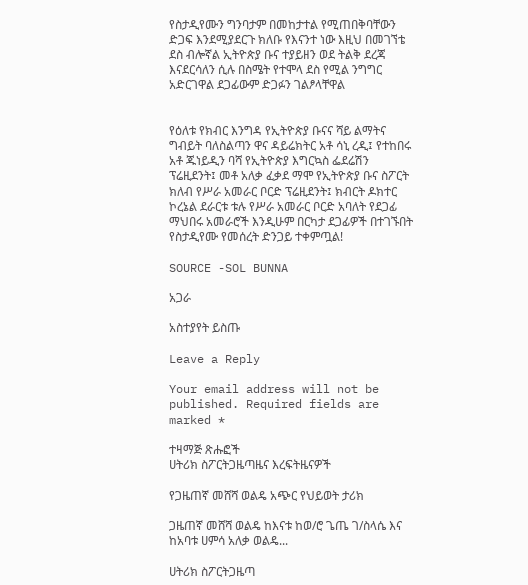የስታዲየሙን ግንባታም በመከታተል የሚጠበቅባቸውን ድጋፍ እንደሚያደርጉ ክለቡ የእናንተ ነው እዚህ በመገኘቴ ደስ ብሎኛል ኢትዮጵያ ቡና ተያይዘን ወደ ትልቅ ደረጃ እናደርሳለን ሲሉ በስሜት የተሞላ ደስ የሚል ንግግር አድርገዋል ደጋፊውም ድጋፉን ገልፆላቸዋል


የዕለቱ የክብር እንግዳ የኢትዮጵያ ቡናና ሻይ ልማትና ግብይት ባለስልጣን ዋና ዳይሬክትር አቶ ሳኒ ረዲ፤ የተከበሩ አቶ ጁነይዲን ባሻ የኢትዮጵያ እግርኳስ ፌደሬሽን ፕሬዚደንት፤ መቶ አለቃ ፈቃደ ማሞ የኢትዮጵያ ቡና ስፖርት ክለብ የሥራ አመራር ቦርድ ፕሬዚደንት፤ ክብርት ዶክተር ኮረኔል ደራርቱ ቱሉ የሥራ አመራር ቦርድ አባለት የደጋፊ ማህበሩ አመራሮች እንዲሁም በርካታ ደጋፊዎች በተገኙበት የስታዲየሙ የመሰረት ድንጋይ ተቀምጧል!

SOURCE -SOL BUNNA

አጋራ

አስተያየት ይስጡ

Leave a Reply

Your email address will not be published. Required fields are marked *

ተዛማጅ ጽሑፎች
ሀትሪክ ስፖርትጋዜጣዜና እረፍትዜናዎች

የጋዜጠኛ መሸሻ ወልዴ አጭር የህይወት ታሪክ

ጋዜጠኛ መሸሻ ወልዴ ከእናቱ ከወ/ሮ ጌጤ ገ/ስላሴ እና ከአባቱ ሀምሳ አለቃ ወልዴ...

ሀትሪክ ስፖርትጋዜጣ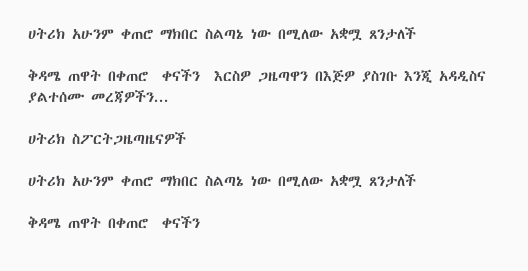ሀትሪክ አሁንም ቀጠሮ ማክበር ስልጣኔ ነው በሚለው አቋሟ ጸንታለች

ቅዳሜ ጠዋት በቀጠሮ  ቀናችን  እርስዎ ጋዜጣዋን በእጅዎ ያስገቡ እንጂ አዳዲስና ያልተሰሙ መረጃዎችን...

ሀትሪክ ስፖርትጋዜጣዜናዎች

ሀትሪክ አሁንም ቀጠሮ ማክበር ስልጣኔ ነው በሚለው አቋሟ ጸንታለች

ቅዳሜ ጠዋት በቀጠሮ  ቀናችን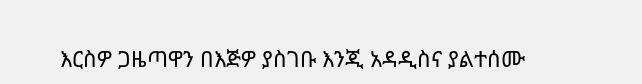እርስዎ ጋዜጣዋን በእጅዎ ያስገቡ እንጂ አዳዲስና ያልተሰሙ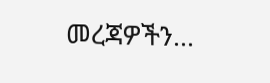መረጃዎችን...